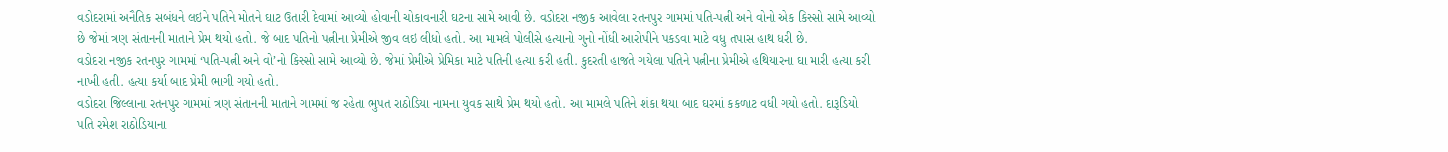વડોદરામાં અનૈતિક સબંધને લઇને પતિને મોતને ઘાટ ઉતારી દેવામાં આવ્યો હોવાની ચોકાવનારી ઘટના સામે આવી છે. વડોદરા નજીક આવેલા રતનપુર ગામમાં પતિ-પત્ની અને વોનો એક કિસ્સો સામે આવ્યો છે જેમાં ત્રણ સંતાનની માતાને પ્રેમ થયો હતો. જે બાદ પતિનો પત્નીના પ્રેમીએ જીવ લઇ લીધો હતો. આ મામલે પોલીસે હત્યાનો ગુનો નોંધી આરોપીને પકડવા માટે વધુ તપાસ હાથ ધરી છે.
વડોદરા નજીક રતનપુર ગામમાં ‘પતિ-પત્ની અને વો’નો કિસ્સો સામે આવ્યો છે. જેમાં પ્રેમીએ પ્રેમિકા માટે પતિની હત્યા કરી હતી. કુદરતી હાજતે ગયેલા પતિને પત્નીના પ્રેમીએ હથિયારના ઘા મારી હત્યા કરી નાખી હતી. હત્યા કર્યા બાદ પ્રેમી ભાગી ગયો હતો.
વડોદરા જિલ્લાના રતનપુર ગામમાં ત્રણ સંતાનની માતાને ગામમાં જ રહેતા ભુપત રાઠોડિયા નામના યુવક સાથે પ્રેમ થયો હતો. આ મામલે પતિને શંકા થયા બાદ ઘરમાં કકળાટ વધી ગયો હતો. દારૂડિયો પતિ રમેશ રાઠોડિયાના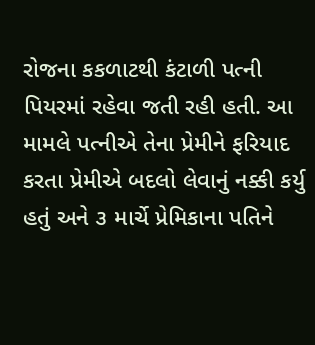રોજના કકળાટથી કંટાળી પત્ની પિયરમાં રહેવા જતી રહી હતી. આ મામલે પત્નીએ તેના પ્રેમીને ફરિયાદ કરતા પ્રેમીએ બદલો લેવાનું નક્કી કર્યુ હતું અને ૩ માર્ચે પ્રેમિકાના પતિને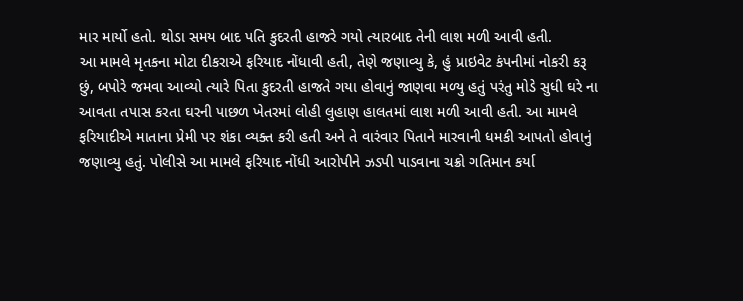માર માર્યો હતો. થોડા સમય બાદ પતિ કુદરતી હાજરે ગયો ત્યારબાદ તેની લાશ મળી આવી હતી.
આ મામલે મૃતકના મોટા દીકરાએ ફરિયાદ નોંધાવી હતી, તેણે જણાવ્યુ કે, હું પ્રાઇવેટ કંપનીમાં નોકરી કરૂ છું, બપોરે જમવા આવ્યો ત્યારે પિતા કુદરતી હાજતે ગયા હોવાનું જાણવા મળ્યુ હતું પરંતુ મોડે સુધી ઘરે ના આવતા તપાસ કરતા ઘરની પાછળ ખેતરમાં લોહી લુહાણ હાલતમાં લાશ મળી આવી હતી. આ મામલે ફરિયાદીએ માતાના પ્રેમી પર શંકા વ્યક્ત કરી હતી અને તે વારંવાર પિતાને મારવાની ધમકી આપતો હોવાનું જણાવ્યુ હતું. પોલીસે આ મામલે ફરિયાદ નોંધી આરોપીને ઝડપી પાડવાના ચક્રો ગતિમાન કર્યા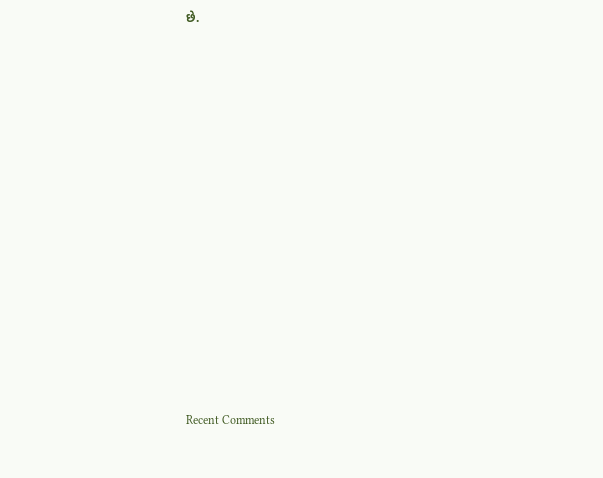છે.


















Recent Comments